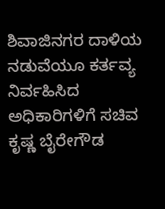ಶಿವಾಜಿನಗರ ದಾಳಿಯ ನಡುವೆಯೂ ಕರ್ತವ್ಯ ನಿರ್ವಹಿಸಿದ ಅಧಿಕಾರಿಗಳಿಗೆ ಸಚಿವ ಕೃಷ್ಣ ಬೈರೇಗೌಡ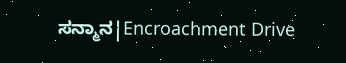ಸನ್ಮಾನ|Encroachment Drive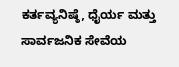ಕರ್ತವ್ಯನಿಷ್ಠೆ, ಧೈರ್ಯ ಮತ್ತು ಸಾರ್ವಜನಿಕ ಸೇವೆಯ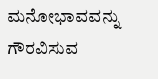ಮನೋಭಾವವನ್ನು ಗೌರವಿಸುವ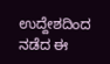ಉದ್ದೇಶದಿಂದ ನಡೆದ ಈ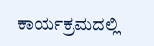ಕಾರ್ಯಕ್ರಮದಲ್ಲಿ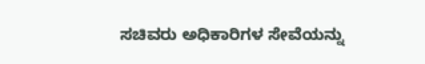ಸಚಿವರು ಅಧಿಕಾರಿಗಳ ಸೇವೆಯನ್ನು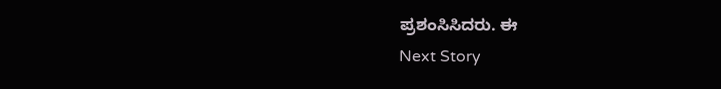ಪ್ರಶಂಸಿಸಿದರು. ಈ
Next Story